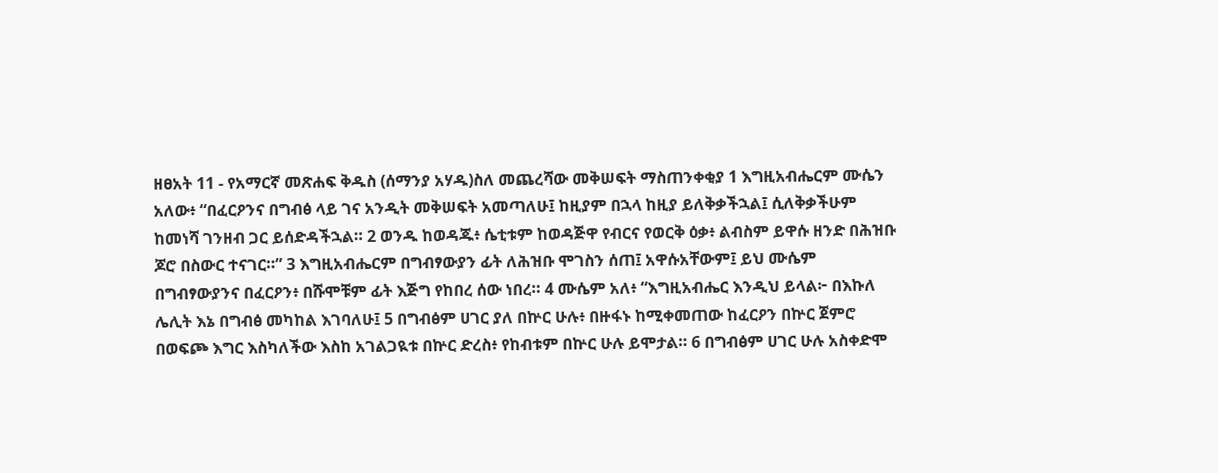ዘፀአት 11 - የአማርኛ መጽሐፍ ቅዱስ (ሰማንያ አሃዱ)ስለ መጨረሻው መቅሠፍት ማስጠንቀቂያ 1 እግዚአብሔርም ሙሴን አለው፥ “በፈርዖንና በግብፅ ላይ ገና አንዲት መቅሠፍት አመጣለሁ፤ ከዚያም በኋላ ከዚያ ይለቅቃችኋል፤ ሲለቅቃችሁም ከመነሻ ገንዘብ ጋር ይሰድዳችኋል። 2 ወንዱ ከወዳጁ፥ ሴቲቱም ከወዳጅዋ የብርና የወርቅ ዕቃ፥ ልብስም ይዋሱ ዘንድ በሕዝቡ ጆሮ በስውር ተናገር።” 3 እግዚአብሔርም በግብፃውያን ፊት ለሕዝቡ ሞገስን ሰጠ፤ አዋሱአቸውም፤ ይህ ሙሴም በግብፃውያንና በፈርዖን፥ በሹሞቹም ፊት እጅግ የከበረ ሰው ነበረ። 4 ሙሴም አለ፥ “እግዚአብሔር እንዲህ ይላል፦ በእኩለ ሌሊት እኔ በግብፅ መካከል እገባለሁ፤ 5 በግብፅም ሀገር ያለ በኵር ሁሉ፥ በዙፋኑ ከሚቀመጠው ከፈርዖን በኵር ጀምሮ በወፍጮ እግር እስካለችው እስከ አገልጋዪቱ በኵር ድረስ፥ የከብቱም በኵር ሁሉ ይሞታል። 6 በግብፅም ሀገር ሁሉ አስቀድሞ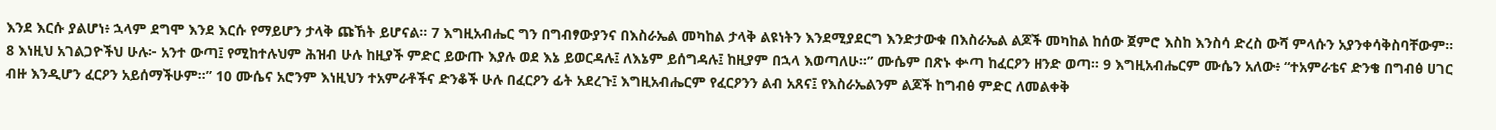እንደ እርሱ ያልሆነ፥ ኋላም ደግሞ እንደ እርሱ የማይሆን ታላቅ ጩኸት ይሆናል። 7 እግዚአብሔር ግን በግብፃውያንና በእስራኤል መካከል ታላቅ ልዩነትን እንደሚያደርግ እንድታውቁ በእስራኤል ልጆች መካከል ከሰው ጀምሮ እስከ እንስሳ ድረስ ውሻ ምላሱን አያንቀሳቅስባቸውም። 8 እነዚህ አገልጋዮችህ ሁሉ፦ አንተ ውጣ፤ የሚከተሉህም ሕዝብ ሁሉ ከዚያች ምድር ይውጡ እያሉ ወደ እኔ ይወርዳሉ፤ ለእኔም ይሰግዳሉ፤ ከዚያም በኋላ እወጣለሁ።” ሙሴም በጽኑ ቍጣ ከፈርዖን ዘንድ ወጣ። 9 እግዚአብሔርም ሙሴን አለው፥ “ተአምራቴና ድንቄ በግብፅ ሀገር ብዙ እንዲሆን ፈርዖን አይሰማችሁም።” 10 ሙሴና አሮንም እነዚህን ተአምራቶችና ድንቆች ሁሉ በፈርዖን ፊት አደረጉ፤ እግዚአብሔርም የፈርዖንን ልብ አጸና፤ የእስራኤልንም ልጆች ከግብፅ ምድር ለመልቀቅ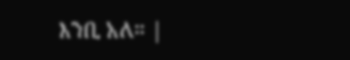እንቢ አለ። |